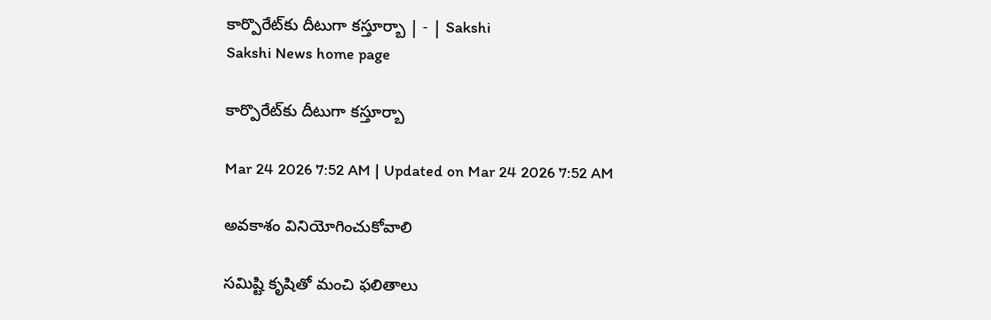కార్పొరేట్‌కు దీటుగా కస్తూర్బా | - | Sakshi
Sakshi News home page

కార్పొరేట్‌కు దీటుగా కస్తూర్బా

Mar 24 2026 7:52 AM | Updated on Mar 24 2026 7:52 AM

అవకాశం వినియోగించుకోవాలి

సమిష్టి కృషితో మంచి ఫలితాలు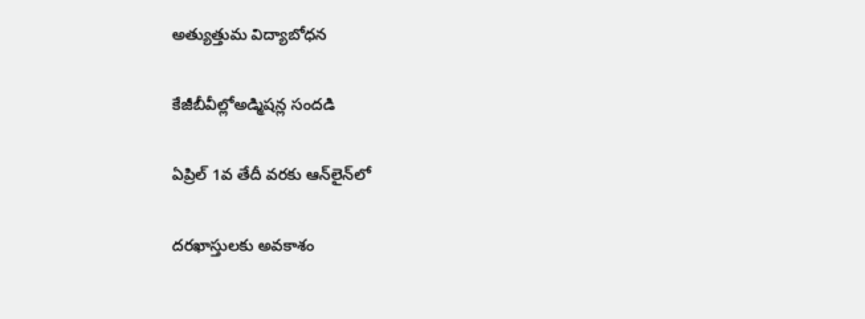అత్యుత్తుమ విద్యాబోధన

కేజీబీవీల్లోఅడ్మిషన్ల సందడి

ఏప్రిల్‌ 1వ తేదీ వరకు ఆన్‌లైన్‌లో

దరఖాస్తులకు అవకాశం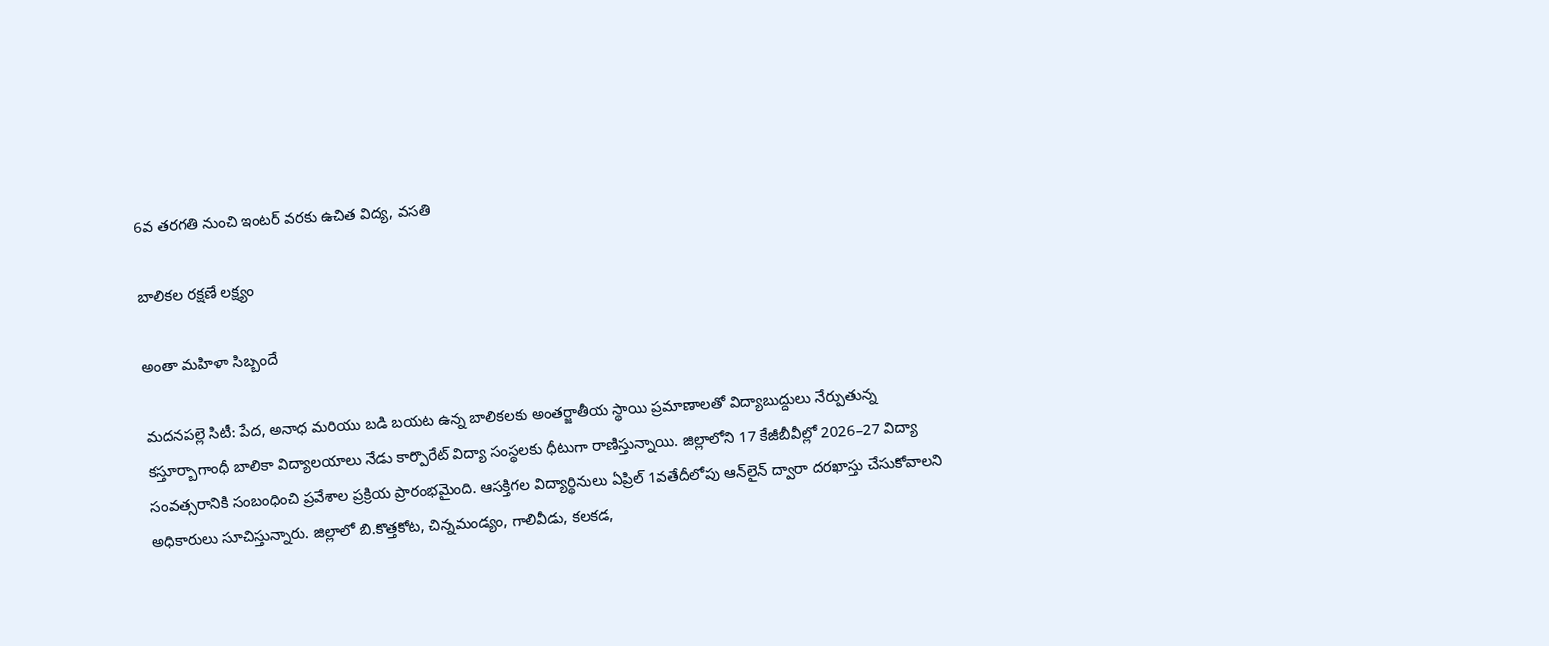6వ తరగతి నుంచి ఇంటర్‌ వరకు ఉచిత విద్య, వసతి

బాలికల రక్షణే లక్ష్యం

అంతా మహిళా సిబ్బందే

మదనపల్లె సిటీ: పేద, అనాధ మరియు బడి బయట ఉన్న బాలికలకు అంతర్జాతీయ స్థాయి ప్రమాణాలతో విద్యాబుద్దులు నేర్పుతున్న కస్తూర్బాగాంధీ బాలికా విద్యాలయాలు నేడు కార్పొరేట్‌ విద్యా సంస్థలకు ధీటుగా రాణిస్తున్నాయి. జిల్లాలోని 17 కేజీబీవీల్లో 2026–27 విద్యా సంవత్సరానికి సంబంధించి ప్రవేశాల ప్రక్రియ ప్రారంభమైంది. ఆసక్తిగల విద్యార్థినులు ఏప్రిల్‌ 1వతేదీలోపు ఆన్‌లైన్‌ ద్వారా దరఖాస్తు చేసుకోవాలని అధికారులు సూచిస్తున్నారు. జిల్లాలో బి.కొత్తకోట, చిన్నమండ్యం, గాలివీడు, కలకడ,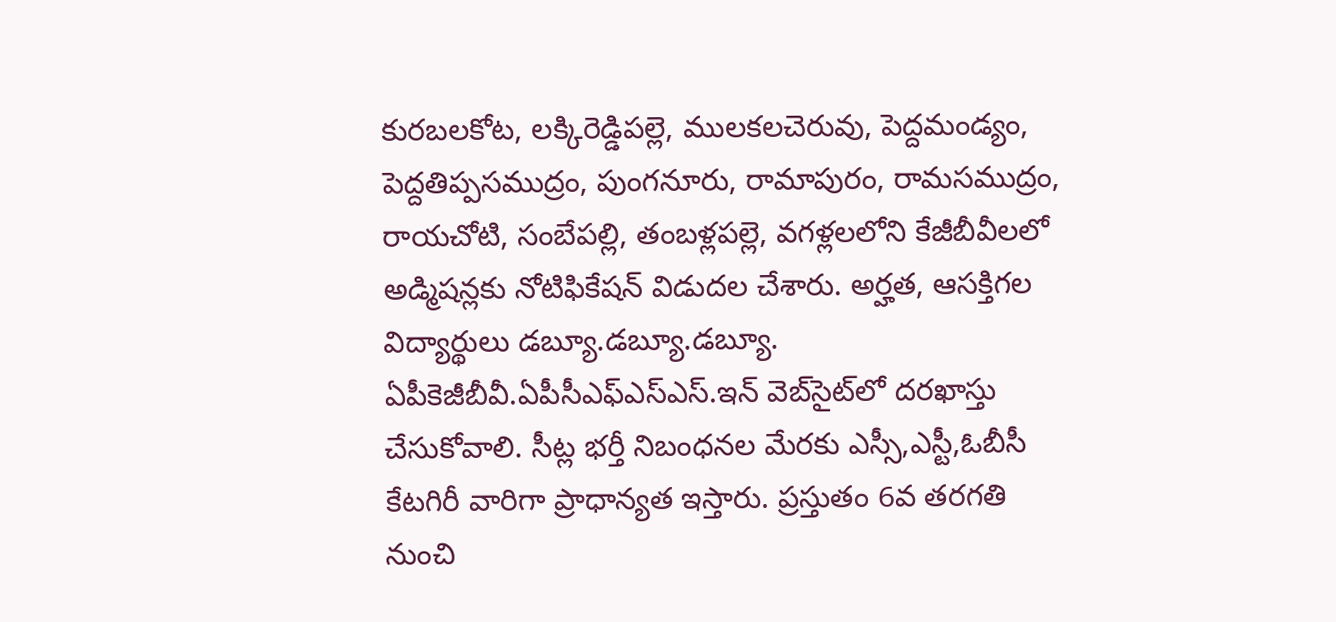కురబలకోట, లక్కిరెడ్డిపల్లె, ములకలచెరువు, పెద్దమండ్యం, పెద్దతిప్పసముద్రం, పుంగనూరు, రామాపురం, రామసముద్రం, రాయచోటి, సంబేపల్లి, తంబళ్లపల్లె, వగళ్లలలోని కేజీబీవీలలో అడ్మిషన్లకు నోటిఫికేషన్‌ విడుదల చేశారు. అర్హత, ఆసక్తిగల విద్యార్థులు డబ్యూ.డబ్యూ.డబ్యూ. ఏపీకెజీబీవీ.ఏపీసీఎఫ్‌ఎస్‌ఎస్‌.ఇన్‌ వెబ్‌సైట్‌లో దరఖాస్తు చేసుకోవాలి. సీట్ల భర్తీ నిబంధనల మేరకు ఎస్సీ,ఎస్టీ,ఓబీసీ కేటగిరీ వారిగా ప్రాధాన్యత ఇస్తారు. ప్రస్తుతం 6వ తరగతి నుంచి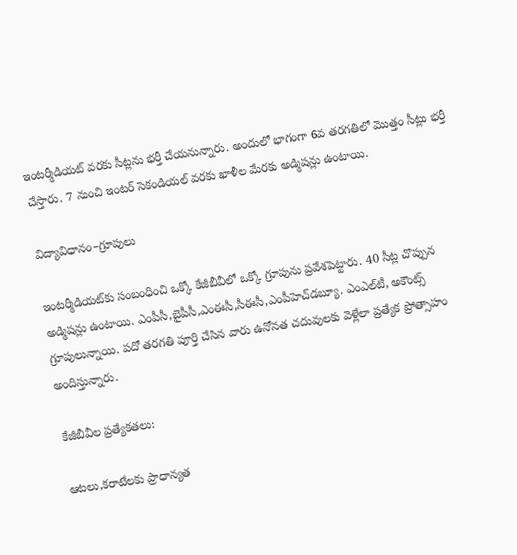ఇంటర్మీడియట్‌ వరకు సీట్లను భర్తీ చేయనున్నారు. అందులో భాగంగా 6వ తరగతిలో మొత్తం సీట్లు భర్తీ చేస్తారు. 7 నుంచి ఇంటర్‌ సెకండియల్‌ వరకు ఖాళీల మేరకు అడ్మిషన్లు ఉంటాయి.

విద్యావిధానం–గ్రూపులు

ఇంటర్మీడియట్‌కు సంబంధించి ఒక్కో కేజీబీవీలో ఒక్కో గ్రూపును ప్రవేశపెట్టారు. 40 సీట్ల చొప్పున అడ్మిషన్లు ఉంటాయి. ఎంపీసీ,బైపీసీ,ఎంఈసీ,సీఈసీ,ఎంపీహెచ్‌డబ్యూ. ఎంఎల్‌టీ, అకౌంట్స్‌ గ్రూపులున్నాయి. పదో తరగతి పూర్తి చేసిన వారు ఉనోనత చదువులకు వెళ్లేలా ప్రత్యేక ప్రోత్సాహం అందిస్తున్నారు.

కేజీబీవీల ప్రత్యేకతలు:

ఆటలు,కరాటేలకు ప్రాధాన్యత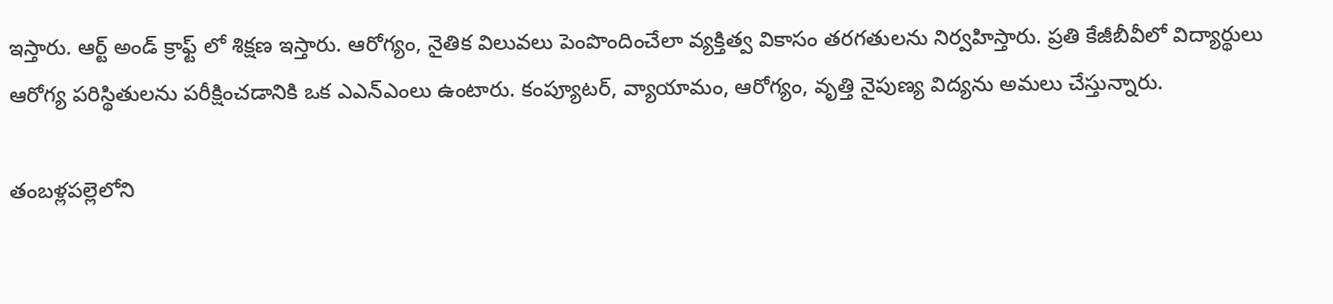ఇస్తారు. ఆర్ట్‌ అండ్‌ క్రాఫ్ట్‌ లో శిక్షణ ఇస్తారు. ఆరోగ్యం, నైతిక విలువలు పెంపొందించేలా వ్యక్తిత్వ వికాసం తరగతులను నిర్వహిస్తారు. ప్రతి కేజీబీవీలో విద్యార్థులు ఆరోగ్య పరిస్థితులను పరీక్షించడానికి ఒక ఎఎన్‌ఎంలు ఉంటారు. కంప్యూటర్‌, వ్యాయామం, ఆరోగ్యం, వృత్తి నైపుణ్య విద్యను అమలు చేస్తున్నారు.

తంబళ్లపల్లెలోని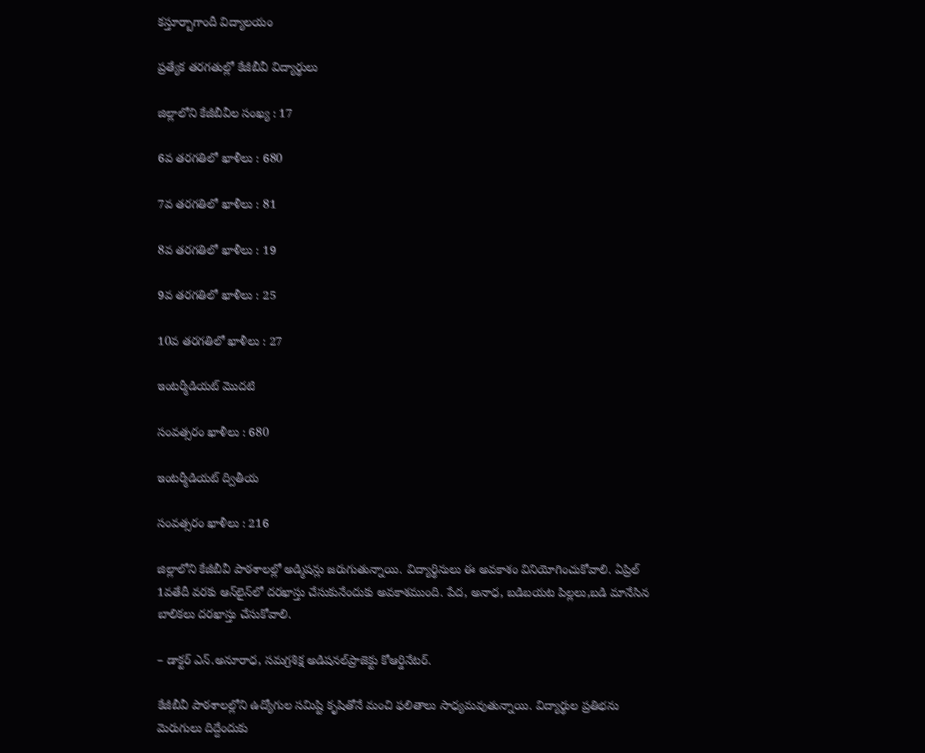కస్తూర్బాగాందీ విద్యాలయం

ప్రత్యేక తరగతుల్లో కేజీబీవీ విద్యార్థులు

జిల్లాలోని కేజీబీవీల సంఖ్య : 17

6వ తరగతిలో ఖాళీలు : 680

7వ తరగతిలో ఖాళీలు : 81

8వ తరగతిలో ఖాళీలు : 19

9వ తరగతిలో ఖాళీలు : 25

10వ తరగతిలో ఖాళీలు : 27

ఇంటర్మీడియట్‌ మొదటి

సంవత్సరం ఖాళీలు : 680

ఇంటర్మీడియట్‌ ద్వితీయ

సంవత్సరం ఖాళీలు : 216

జిల్లాలోని కేజీబీవీ పాఠశాలల్లో అడ్మిషన్లు జరుగుతున్నాయి. విద్యార్థినులు ఈ అవకాశం వినియోగించుకోవాలి. ఏప్రిల్‌ 1వతేదీ వరకు ఆన్‌లైన్‌లో దరఖాస్తు చేసుకునేందుకు అవకాశముంది. పేద, అనాధ, బడిబయట పిల్లలు,బడి మానేసిన బాలికలు దరఖాస్తు చేసుకోవాలి.

– డాక్టర్‌ ఎన్‌.అనూరాధ, సమగ్రశిక్ష అడిషనల్‌ప్రాజెక్టు కోఆర్డినేటర్‌.

కేజీబీవీ పాఠశాలల్లోని ఉద్యోగుల సమిష్టి కృషితోనే మంచి ఫలితాలు సాధ్యమవుతున్నాయి. విద్యార్థుల ప్రతిభను మెరుగులు దిద్దేందుకు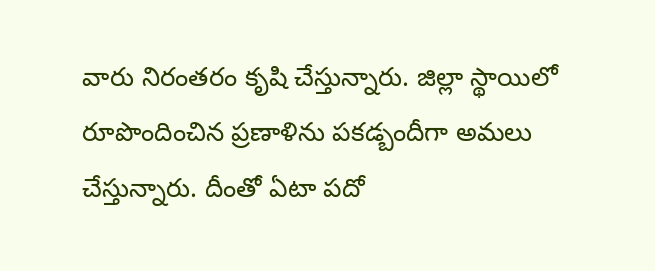వారు నిరంతరం కృషి చేస్తున్నారు. జిల్లా స్థాయిలో రూపొందించిన ప్రణాళిను పకడ్బందీగా అమలు చేస్తున్నారు. దీంతో ఏటా పదో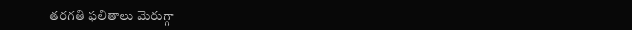తరగతి ఫలితాలు మెరుగ్గా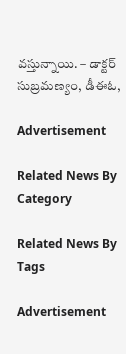వస్తున్నాయి. – డాక్టర్‌ సుబ్రమణ్యం, డీఈఓ,

Advertisement

Related News By Category

Related News By Tags

Advertisement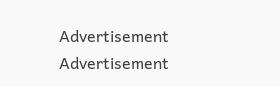Advertisement
Advertisement